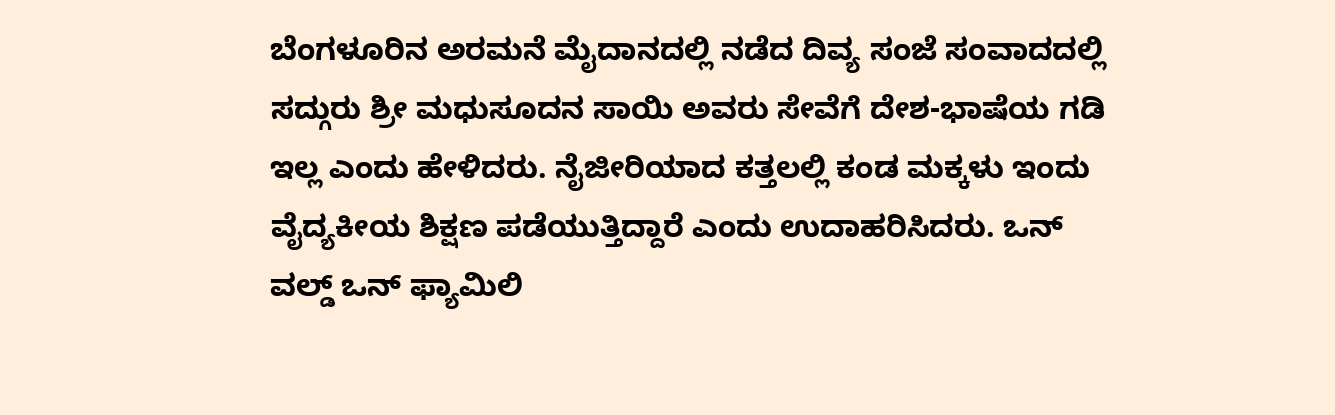ಬೆಂಗಳೂರಿನ ಅರಮನೆ ಮೈದಾನದಲ್ಲಿ ನಡೆದ ದಿವ್ಯ ಸಂಜೆ ಸಂವಾದದಲ್ಲಿ ಸದ್ಗುರು ಶ್ರೀ ಮಧುಸೂದನ ಸಾಯಿ ಅವರು ಸೇವೆಗೆ ದೇಶ-ಭಾಷೆಯ ಗಡಿ ಇಲ್ಲ ಎಂದು ಹೇಳಿದರು. ನೈಜೀರಿಯಾದ ಕತ್ತಲಲ್ಲಿ ಕಂಡ ಮಕ್ಕಳು ಇಂದು ವೈದ್ಯಕೀಯ ಶಿಕ್ಷಣ ಪಡೆಯುತ್ತಿದ್ದಾರೆ ಎಂದು ಉದಾಹರಿಸಿದರು. ಒನ್ ವಲ್ಡ್ ಒನ್ ಫ್ಯಾಮಿಲಿ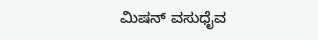ಮಿಷನ್ ವಸುಧೈವ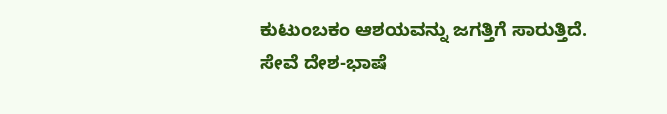ಕುಟುಂಬಕಂ ಆಶಯವನ್ನು ಜಗತ್ತಿಗೆ ಸಾರುತ್ತಿದೆ.
ಸೇವೆ ದೇಶ-ಭಾಷೆ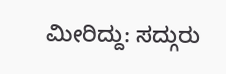ಮೀರಿದ್ದು: ಸದ್ಗುರು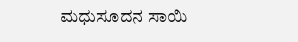ಮಧುಸೂದನ ಸಾಯಿ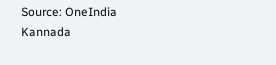Source: OneIndia Kannada